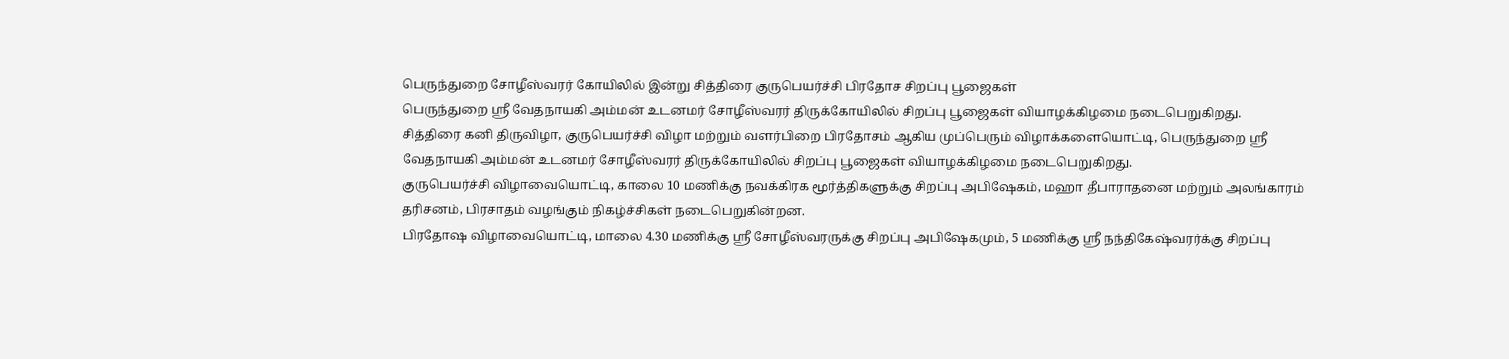பெருந்துறை சோழீஸ்வரர் கோயிலில் இன்று சித்திரை குருபெயர்ச்சி பிரதோச சிறப்பு பூஜைகள்
பெருந்துறை ஸ்ரீ வேதநாயகி அம்மன் உடனமர் சோழீஸ்வரர் திருக்கோயிலில் சிறப்பு பூஜைகள் வியாழக்கிழமை நடைபெறுகிறது.
சித்திரை கனி திருவிழா, குருபெயர்ச்சி விழா மற்றும் வளர்பிறை பிரதோசம் ஆகிய முப்பெரும் விழாக்களையொட்டி, பெருந்துறை ஸ்ரீ வேதநாயகி அம்மன் உடனமர் சோழீஸ்வரர் திருக்கோயிலில் சிறப்பு பூஜைகள் வியாழக்கிழமை நடைபெறுகிறது.
குருபெயர்ச்சி விழாவையொட்டி, காலை 10 மணிக்கு நவக்கிரக மூர்த்திகளுக்கு சிறப்பு அபிஷேகம், மஹா தீபாராதனை மற்றும் அலங்காரம் தரிசனம், பிரசாதம் வழங்கும் நிகழ்ச்சிகள் நடைபெறுகின்றன.
பிரதோஷ விழாவையொட்டி, மாலை 4.30 மணிக்கு ஸ்ரீ சோழீஸ்வரருக்கு சிறப்பு அபிஷேகமும், 5 மணிக்கு ஸ்ரீ நந்திகேஷ்வரர்க்கு சிறப்பு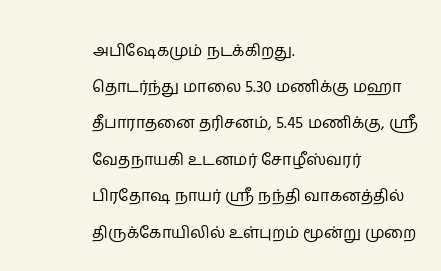அபிஷேகமும் நடக்கிறது.
தொடர்ந்து மாலை 5.30 மணிக்கு மஹா தீபாராதனை தரிசனம், 5.45 மணிக்கு, ஸ்ரீ வேதநாயகி உடனமர் சோழீஸ்வரர் பிரதோஷ நாயர் ஸ்ரீ நந்தி வாகனத்தில் திருக்கோயிலில் உள்புறம் மூன்று முறை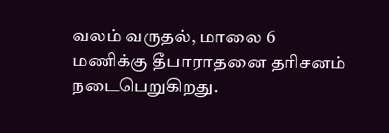வலம் வருதல், மாலை 6 மணிக்கு தீபாராதனை தரிசனம் நடைபெறுகிறது.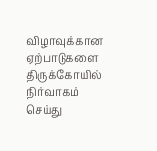விழாவுக்கான ஏற்பாடுகளை திருக்கோயில் நிர்வாகம் செய்து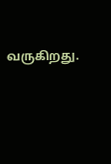வருகிறது.